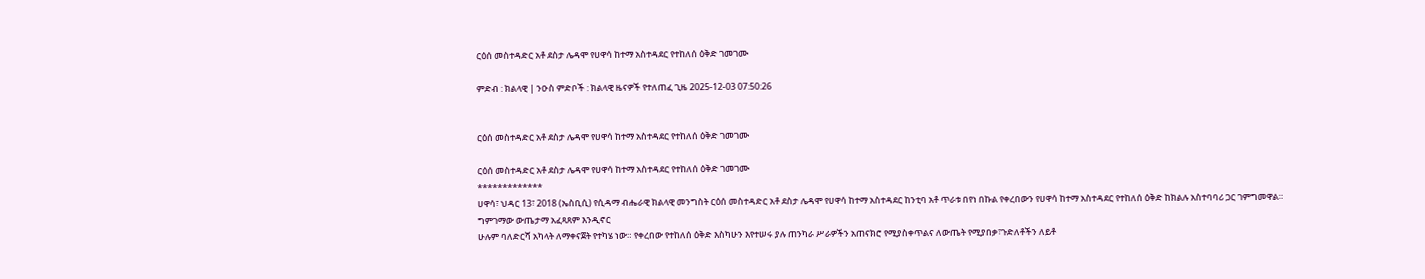ርዕሰ መስተዳድር አቶ ደስታ ሌዳሞ የሀዋሳ ከተማ አስተዳደር የተከለሰ ዕቅድ ገመገሙ

ምድብ : ክልላዊ | ንዑስ ምድቦች : ክልላዊ ዜናዎች የተለጠፈ ጊዜ 2025-12-03 07:50:26


ርዕሰ መስተዳድር አቶ ደስታ ሌዳሞ የሀዋሳ ከተማ አስተዳደር የተከለሰ ዕቅድ ገመገሙ

ርዕሰ መስተዳድር አቶ ደስታ ሌዳሞ የሀዋሳ ከተማ አስተዳደር የተከለሰ ዕቅድ ገመገሙ
*************
ሀዋሳ፣ ህዳር 13፣ 2018 (ኤስቢሲ) የሲዳማ ብሔራዊ ክልላዊ መንግስት ርዕሰ መስተዳድር አቶ ደስታ ሌዳሞ የሀዋሳ ከተማ አስተዳደር ከንቲባ አቶ ጥራቱ በየነ በኩል የቀረበውን የሀዋሳ ከተማ አስተዳደር የተከለሰ ዕቅድ ከክልሉ አስተባባሪ ጋር ገምግመዋል።
ግምገማው ውጤታማ አፈጻጸም እንዲኖር
ሁሉም ባለድርሻ አካላት ለማቀናጀት የተካሄ ነው። የቀረበው የተከለሰ ዕቅድ እስካሁን እየተሠሩ ያሉ ጠንካራ ሥራዎችን አጠናክሮ የሚያስቀጥልና ለውጤት የሚያበቃ፣ጉድለቶችን ለይቶ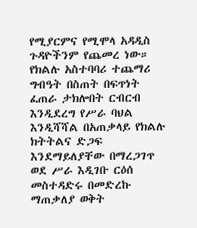የሚያርምና የሚሞላ አዳዲስ ጉዳዮችንም የጨመረ ነው።
የክልሉ አስተባባሪ ተጨማሪ ግብዓት በስጠት በፍጥነት ፈጠራ ታክሎበት ርብርብ እንዲደረግ የሥራ ባህል እንዲሻሻል በአጠቃላይ የክልሉ ክትትልና ድጋፍ እንደማይለያቸው በማረጋገጥ ወደ ሥራ እዲገቡ ርዕሰ መስተዳድሩ በመድረኩ ማጠቃለያ ወቅት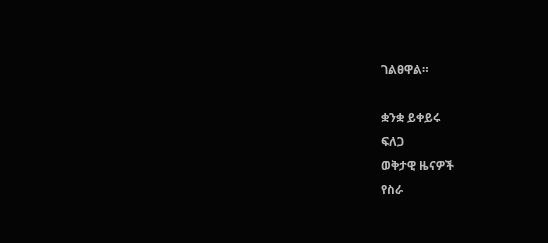ገልፀዋል።

ቋንቋ ይቀይሩ
ፍለጋ
ወቅታዊ ዜናዎች
የስራ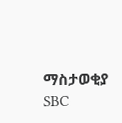ማስታወቂያ
SBC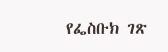የፌስቡክ ገጽ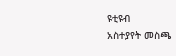ዩቲዩብ
አስተያየት መስጫ